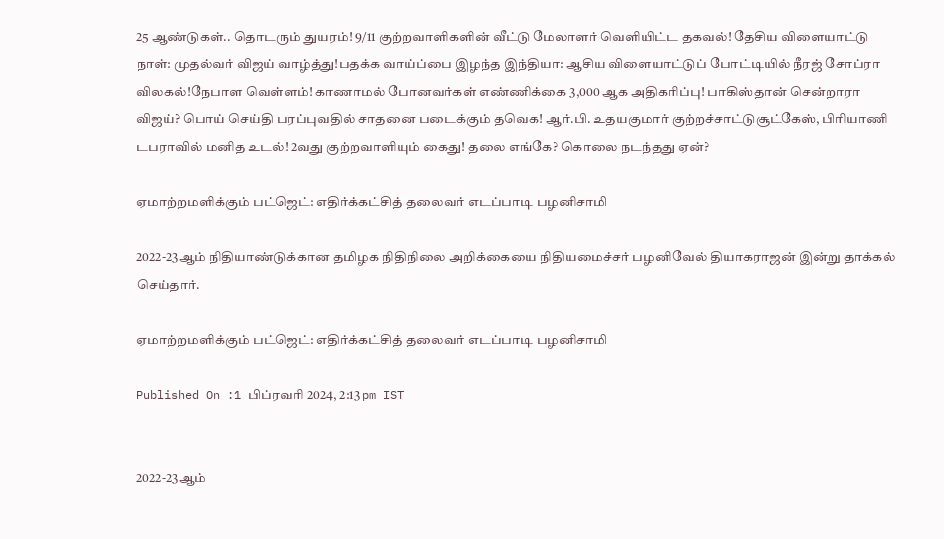25 ஆண்டுகள்.. தொடரும் துயரம்! 9/11 குற்றவாளிகளின் வீட்டு மேலாளர் வெளியிட்ட தகவல்! தேசிய விளையாட்டு நாள்: முதல்வர் விஜய் வாழ்த்து!பதக்க வாய்ப்பை இழந்த இந்தியா: ஆசிய விளையாட்டுப் போட்டியில் நீரஜ் சோப்ரா விலகல்!நேபாள வெள்ளம்! காணாமல் போனவர்கள் எண்ணிக்கை 3,000 ஆக அதிகரிப்பு! பாகிஸ்தான் சென்றாரா விஜய்? பொய் செய்தி பரப்புவதில் சாதனை படைக்கும் தவெக! ஆர்.பி. உதயகுமார் குற்றச்சாட்டுசூட்கேஸ், பிரியாணி டபராவில் மனித உடல்! 2வது குற்றவாளியும் கைது! தலை எங்கே? கொலை நடந்தது ஏன்?

ஏமாற்றமளிக்கும் பட்ஜெட்: எதிர்க்கட்சித் தலைவர் எடப்பாடி பழனிசாமி

2022-23ஆம் நிதியாண்டுக்கான தமிழக நிதிநிலை அறிக்கையை நிதியமைச்சர் பழனிவேல் தியாகராஜன் இன்று தாக்கல் செய்தார்.

ஏமாற்றமளிக்கும் பட்ஜெட்: எதிர்க்கட்சித் தலைவர் எடப்பாடி பழனிசாமி

Published On :1 பிப்ரவரி 2024, 2:13 pm IST


2022-23ஆம்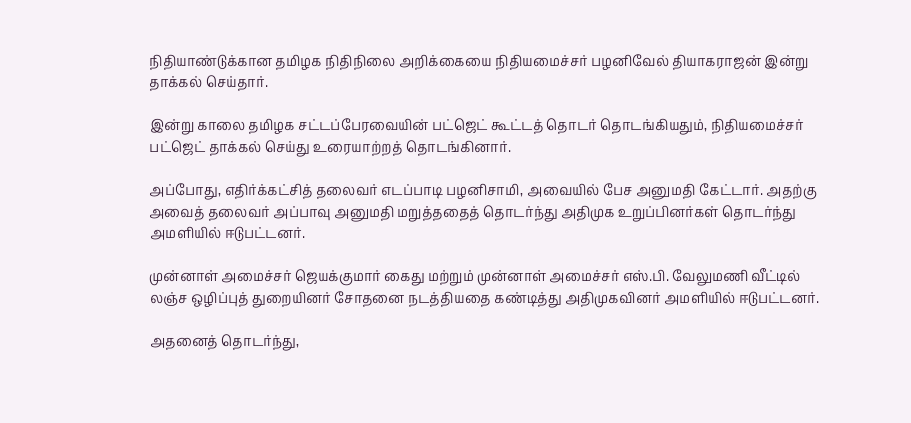நிதியாண்டுக்கான தமிழக நிதிநிலை அறிக்கையை நிதியமைச்சர் பழனிவேல் தியாகராஜன் இன்று தாக்கல் செய்தார்.

இன்று காலை தமிழக சட்டப்பேரவையின் பட்ஜெட் கூட்டத் தொடர் தொடங்கியதும், நிதியமைச்சர் பட்ஜெட் தாக்கல் செய்து உரையாற்றத் தொடங்கினார்.

அப்போது, எதிர்க்கட்சித் தலைவர் எடப்பாடி பழனிசாமி, அவையில் பேச அனுமதி கேட்டார். அதற்கு அவைத் தலைவர் அப்பாவு அனுமதி மறுத்ததைத் தொடர்ந்து அதிமுக உறுப்பினர்கள் தொடர்ந்து அமளியில் ஈடுபட்டனர்.

முன்னாள் அமைச்சர் ஜெயக்குமார் கைது மற்றும் முன்னாள் அமைச்சர் எஸ்.பி. வேலுமணி வீட்டில் லஞ்ச ஒழிப்புத் துறையினர் சோதனை நடத்தியதை கண்டித்து அதிமுகவினர் அமளியில் ஈடுபட்டனர்.

அதனைத் தொடர்ந்து,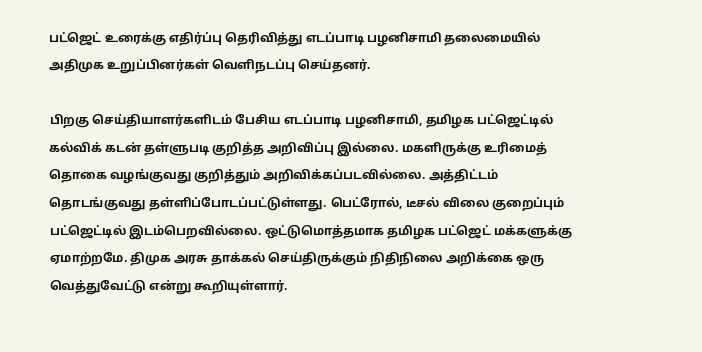பட்ஜெட் உரைக்கு எதிர்ப்பு தெரிவித்து எடப்பாடி பழனிசாமி தலைமையில் அதிமுக உறுப்பினர்கள் வெளிநடப்பு செய்தனர்.

பிறகு செய்தியாளர்களிடம் பேசிய எடப்பாடி பழனிசாமி, தமிழக பட்ஜெட்டில் கல்விக் கடன் தள்ளுபடி குறித்த அறிவிப்பு இல்லை. மகளிருக்கு உரிமைத் தொகை வழங்குவது குறித்தும் அறிவிக்கப்படவில்லை. அத்திட்டம் தொடங்குவது தள்ளிப்போடப்பட்டுள்ளது. பெட்ரோல், டீசல் விலை குறைப்பும் பட்ஜெட்டில் இடம்பெறவில்லை. ஒட்டுமொத்தமாக தமிழக பட்ஜெட் மக்களுக்கு ஏமாற்றமே. திமுக அரசு தாக்கல் செய்திருக்கும் நிதிநிலை அறிக்கை ஒரு வெத்துவேட்டு என்று கூறியுள்ளார்.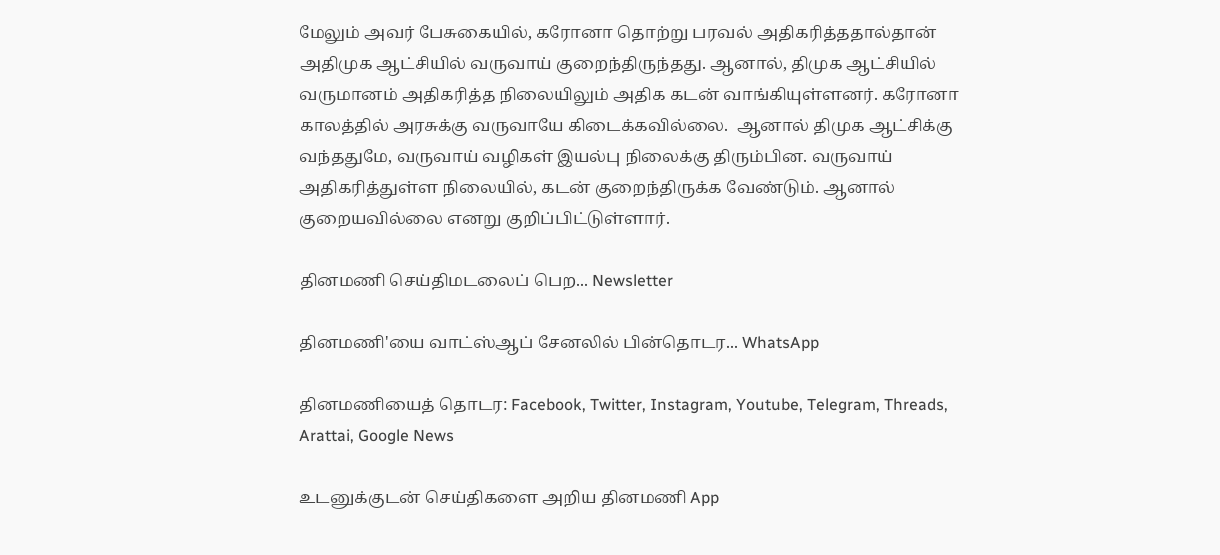மேலும் அவர் பேசுகையில், கரோனா தொற்று பரவல் அதிகரித்ததால்தான் அதிமுக ஆட்சியில் வருவாய் குறைந்திருந்தது. ஆனால், திமுக ஆட்சியில் வருமானம் அதிகரித்த நிலையிலும் அதிக கடன் வாங்கியுள்ளனர். கரோனா காலத்தில் அரசுக்கு வருவாயே கிடைக்கவில்லை.  ஆனால் திமுக ஆட்சிக்கு வந்ததுமே, வருவாய் வழிகள் இயல்பு நிலைக்கு திரும்பின. வருவாய் அதிகரித்துள்ள நிலையில், கடன் குறைந்திருக்க வேண்டும். ஆனால் குறையவில்லை எனறு குறிப்பிட்டுள்ளார்.

தினமணி செய்திமடலைப் பெற... Newsletter

தினமணி'யை வாட்ஸ்ஆப் சேனலில் பின்தொடர... WhatsApp

தினமணியைத் தொடர: Facebook, Twitter, Instagram, Youtube, Telegram, Threads, Arattai, Google News

உடனுக்குடன் செய்திகளை அறிய தினமணி App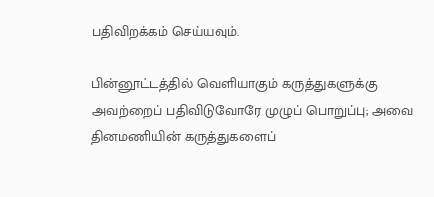பதிவிறக்கம் செய்யவும்.

பின்னூட்டத்தில் வெளியாகும் கருத்துகளுக்கு அவற்றைப் பதிவிடுவோரே முழுப் பொறுப்பு; அவை தினமணியின் கருத்துகளைப்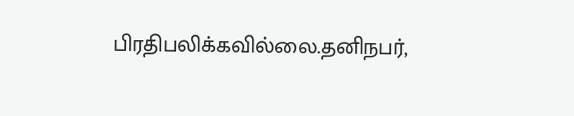பிரதிபலிக்கவில்லை.தனிநபர்,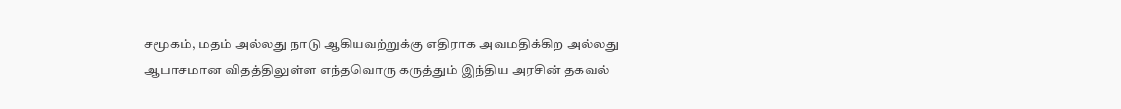சமூகம், மதம் அல்லது நாடு ஆகியவற்றுக்கு எதிராக அவமதிக்கிற அல்லது ஆபாசமான விதத்திலுள்ள எந்தவொரு கருத்தும் இந்திய அரசின் தகவல்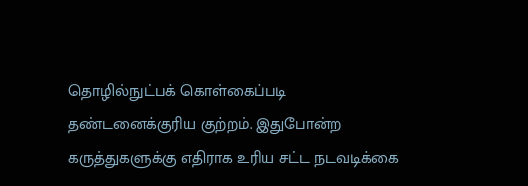தொழில்நுட்பக் கொள்கைப்படி தண்டனைக்குரிய குற்றம். இதுபோன்ற கருத்துகளுக்கு எதிராக உரிய சட்ட நடவடிக்கை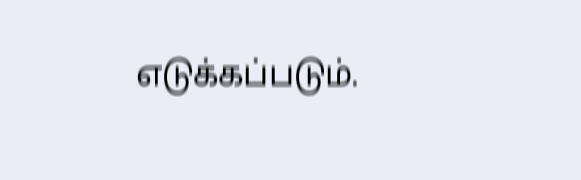எடுக்கப்படும்.